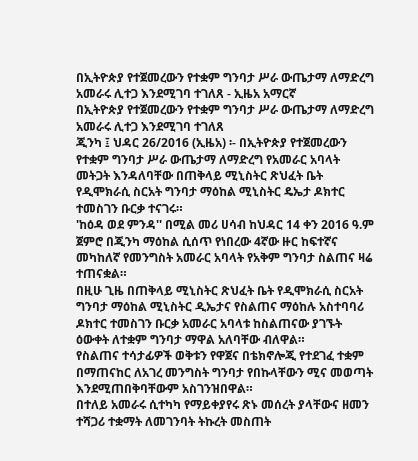በኢትዮጵያ የተጀመረውን የተቋም ግንባታ ሥራ ውጤታማ ለማድረግ አመራሩ ሊተጋ እንደሚገባ ተገለጸ - ኢዜአ አማርኛ
በኢትዮጵያ የተጀመረውን የተቋም ግንባታ ሥራ ውጤታማ ለማድረግ አመራሩ ሊተጋ እንደሚገባ ተገለጸ
ጂንካ ፤ ህዳር 26/2016 (ኢዜአ) ፡- በኢትዮጵያ የተጀመረውን የተቋም ግንባታ ሥራ ውጤታማ ለማድረግ የአመራር አባላት መትጋት እንዳለባቸው በጠቅላይ ሚኒስትር ጽህፈት ቤት የዲሞክራሲ ስርአት ግንባታ ማዕከል ሚኒስትር ዴኤታ ዶክተር ተመስገን ቡርቃ ተናገሩ።
'ከዕዳ ወደ ምንዳ'' በሚል መሪ ሀሳብ ከህዳር 14 ቀን 2016 ዓ.ም ጀምሮ በጂንካ ማዕከል ሲሰጥ የነበረው 4ኛው ዙር ከፍተኛና መካከለኛ የመንግስት አመራር አባላት የአቅም ግንባታ ስልጠና ዛሬ ተጠናቋል።
በዚሁ ጊዜ በጠቅላይ ሚኒስትር ጽህፈት ቤት የዲሞክራሲ ስርአት ግንባታ ማዕከል ሚኒስትር ዲኤታና የስልጠና ማዕከሉ አስተባባሪ ዶክተር ተመስገን ቡርቃ አመራር አባላቱ ከስልጠናው ያገኙት ዕውቀት ለተቋም ግንባታ ማዋል አለባቸው ብለዋል።
የስልጠና ተሳታፊዎች ወቅቱን የዋጀና በቴክኖሎጂ የተደገፈ ተቋም በማጠናከር ለአገረ መንግስት ግንባታ የበኩላቸውን ሚና መወጣት እንደሚጠበቅባቸውም አስገንዝበዋል።
በተለይ አመራሩ ሲተካካ የማይቀያየሩ ጽኑ መሰረት ያላቸውና ዘመን ተሻጋሪ ተቋማት ለመገንባት ትኩረት መስጠት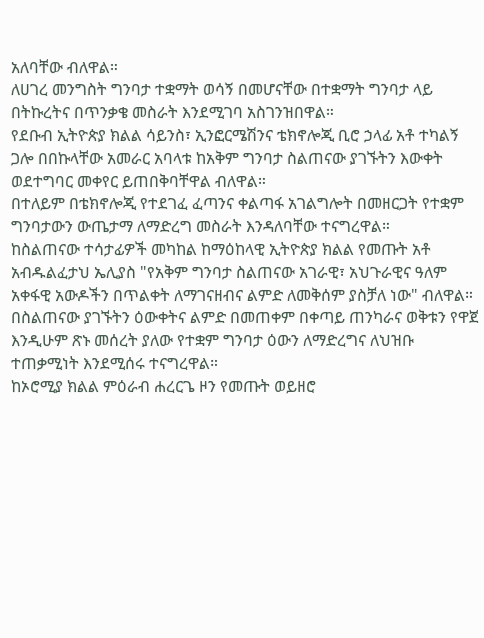አለባቸው ብለዋል።
ለሀገረ መንግስት ግንባታ ተቋማት ወሳኝ በመሆናቸው በተቋማት ግንባታ ላይ በትኩረትና በጥንቃቄ መስራት እንደሚገባ አስገንዝበዋል።
የደቡብ ኢትዮጵያ ክልል ሳይንስ፣ ኢንፎርሜሽንና ቴክኖሎጂ ቢሮ ኃላፊ አቶ ተካልኝ ጋሎ በበኩላቸው አመራር አባላቱ ከአቅም ግንባታ ስልጠናው ያገኙትን እውቀት ወደተግባር መቀየር ይጠበቅባቸዋል ብለዋል።
በተለይም በቴክኖሎጂ የተደገፈ ፈጣንና ቀልጣፋ አገልግሎት በመዘርጋት የተቋም ግንባታውን ውጤታማ ለማድረግ መስራት እንዳለባቸው ተናግረዋል።
ከስልጠናው ተሳታፊዎች መካከል ከማዕከላዊ ኢትዮጵያ ክልል የመጡት አቶ አብዱልፈታህ ኤሊያስ "የአቅም ግንባታ ስልጠናው አገራዊ፣ አህጉራዊና ዓለም አቀፋዊ አውዶችን በጥልቀት ለማገናዘብና ልምድ ለመቅሰም ያስቻለ ነው" ብለዋል።
በስልጠናው ያገኙትን ዕውቀትና ልምድ በመጠቀም በቀጣይ ጠንካራና ወቅቱን የዋጀ እንዲሁም ጽኑ መሰረት ያለው የተቋም ግንባታ ዕውን ለማድረግና ለህዝቡ ተጠቃሚነት እንደሚሰሩ ተናግረዋል።
ከኦሮሚያ ክልል ምዕራብ ሐረርጌ ዞን የመጡት ወይዘሮ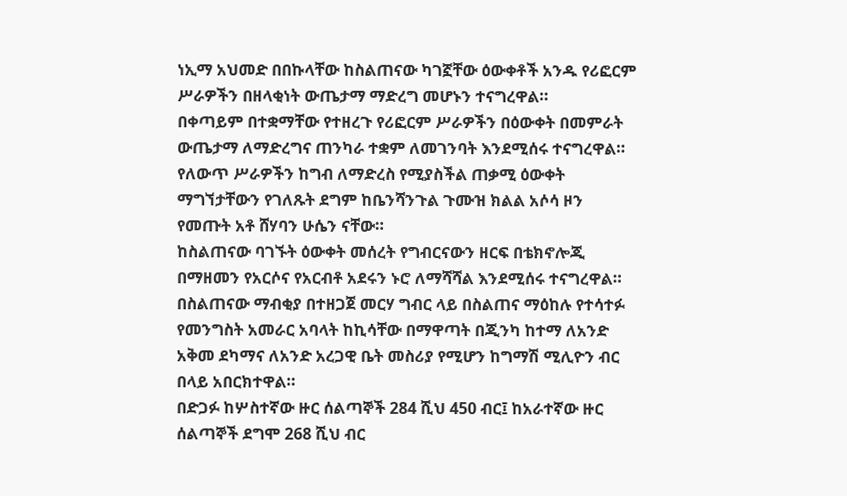ነኢማ አህመድ በበኩላቸው ከስልጠናው ካገኟቸው ዕውቀቶች አንዱ የሪፎርም ሥራዎችን በዘላቂነት ውጤታማ ማድረግ መሆኑን ተናግረዋል።
በቀጣይም በተቋማቸው የተዘረጉ የሪፎርም ሥራዎችን በዕውቀት በመምራት ውጤታማ ለማድረግና ጠንካራ ተቋም ለመገንባት እንደሚሰሩ ተናግረዋል።
የለውጥ ሥራዎችን ከግብ ለማድረስ የሚያስችል ጠቃሚ ዕውቀት ማግኘታቸውን የገለጹት ደግም ከቤንሻንጉል ጉሙዝ ክልል አሶሳ ዞን የመጡት አቶ ሸሃባን ሁሴን ናቸው።
ከስልጠናው ባገኙት ዕውቀት መሰረት የግብርናውን ዘርፍ በቴክኖሎጂ በማዘመን የአርሶና የአርብቶ አደሩን ኑሮ ለማሻሻል እንደሚሰሩ ተናግረዋል።
በስልጠናው ማብቂያ በተዘጋጀ መርሃ ግብር ላይ በስልጠና ማዕከሉ የተሳተፉ የመንግስት አመራር አባላት ከኪሳቸው በማዋጣት በጂንካ ከተማ ለአንድ አቅመ ደካማና ለአንድ አረጋዊ ቤት መስሪያ የሚሆን ከግማሽ ሚሊዮን ብር በላይ አበርክተዋል።
በድጋፉ ከሦስተኛው ዙር ሰልጣኞች 284 ሺህ 450 ብር፤ ከአራተኛው ዙር ሰልጣኞች ደግሞ 268 ሺህ ብር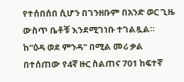የተሰበሰበ ሲሆን በገንዘቡም በአንድ ወር ጊዜ ውስጥ ቤቶቹ እንደሚገነቡ ተገልጿል።
ከ"ዕዳ ወደ ምንዳ" በሚል መሪ ቃል በተሰጠው የ4ኛ ዙር ስልጠና 701 ከፍተኛ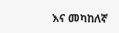እና መካከለኛ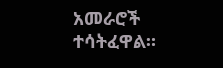አመራሮች ተሳትፈዋል።